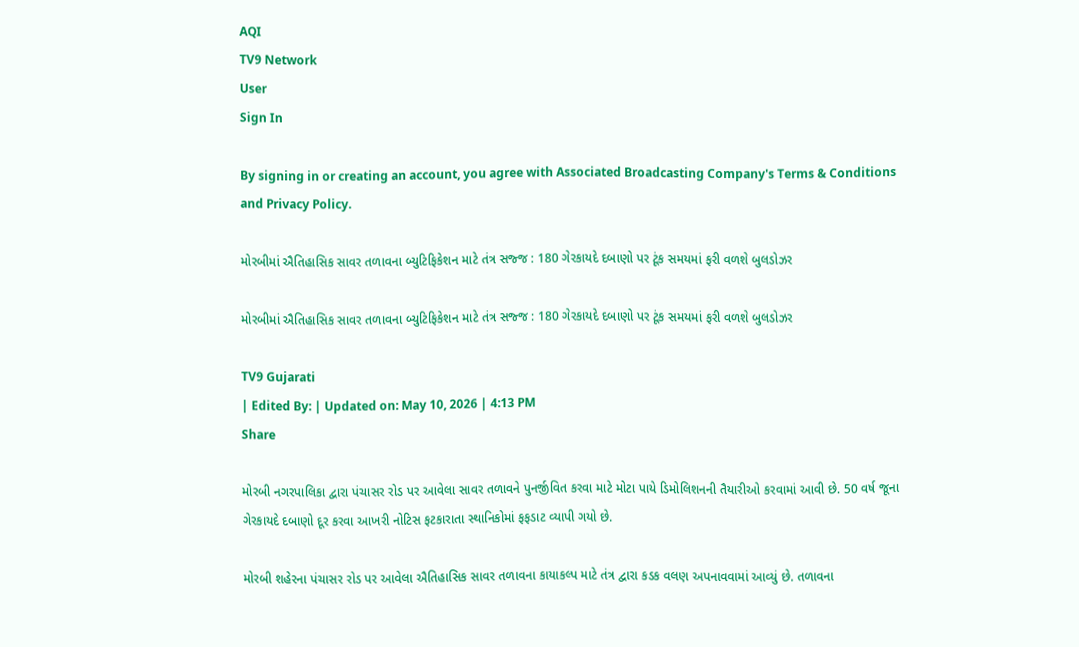AQI
TV9 Network
User
Sign In

By signing in or creating an account, you agree with Associated Broadcasting Company's Terms & Conditions and Privacy Policy.

મોરબીમાં ઐતિહાસિક સાવર તળાવના બ્યુટિફિકેશન માટે તંત્ર સજ્જ : 180 ગેરકાયદે દબાણો પર ટૂંક સમયમાં ફરી વળશે બુલડોઝર

મોરબીમાં ઐતિહાસિક સાવર તળાવના બ્યુટિફિકેશન માટે તંત્ર સજ્જ : 180 ગેરકાયદે દબાણો પર ટૂંક સમયમાં ફરી વળશે બુલડોઝર

TV9 Gujarati
| Edited By: | Updated on: May 10, 2026 | 4:13 PM
Share

મોરબી નગરપાલિકા દ્વારા પંચાસર રોડ પર આવેલા સાવર તળાવને પુનર્જીવિત કરવા માટે મોટા પાયે ડિમોલિશનની તૈયારીઓ કરવામાં આવી છે. 50 વર્ષ જૂના ગેરકાયદે દબાણો દૂર કરવા આખરી નોટિસ ફટકારાતા સ્થાનિકોમાં ફફડાટ વ્યાપી ગયો છે.

મોરબી શહેરના પંચાસર રોડ પર આવેલા ઐતિહાસિક સાવર તળાવના કાયાકલ્પ માટે તંત્ર દ્વારા કડક વલણ અપનાવવામાં આવ્યું છે. તળાવના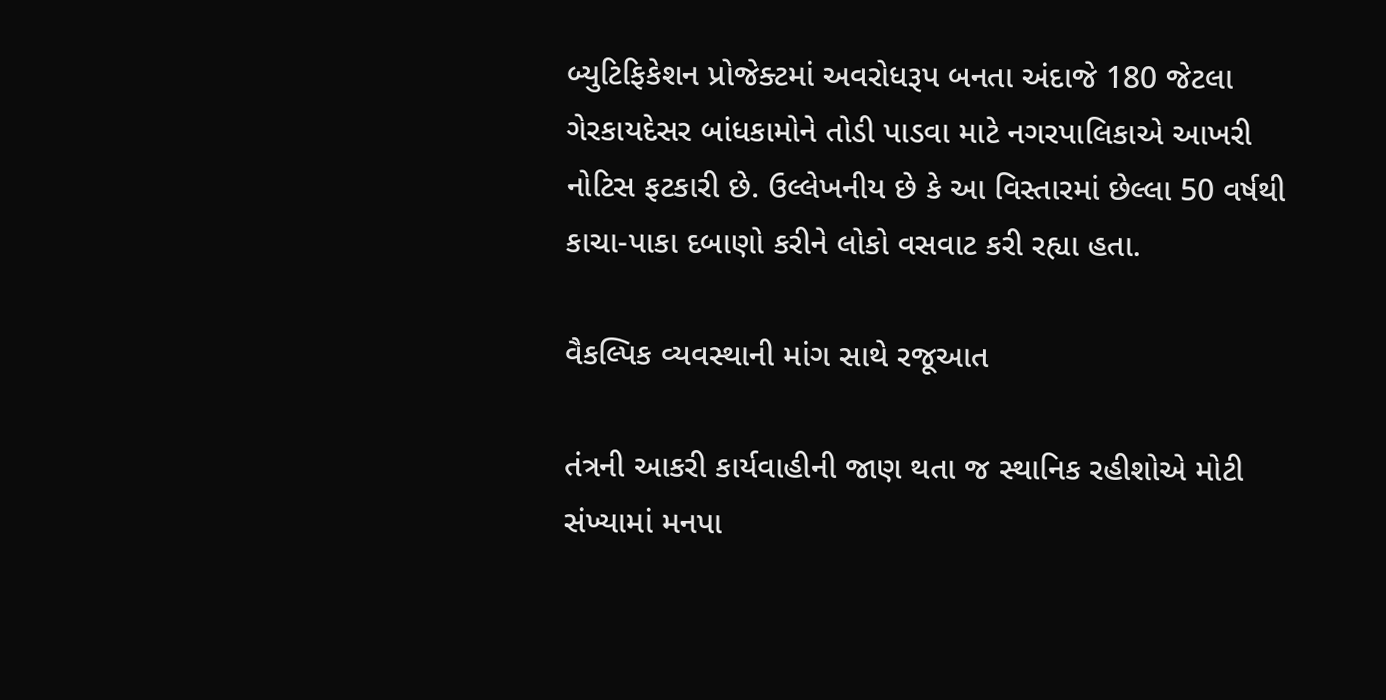બ્યુટિફિકેશન પ્રોજેક્ટમાં અવરોધરૂપ બનતા અંદાજે 180 જેટલા ગેરકાયદેસર બાંધકામોને તોડી પાડવા માટે નગરપાલિકાએ આખરી નોટિસ ફટકારી છે. ઉલ્લેખનીય છે કે આ વિસ્તારમાં છેલ્લા 50 વર્ષથી કાચા-પાકા દબાણો કરીને લોકો વસવાટ કરી રહ્યા હતા.

વૈકલ્પિક વ્યવસ્થાની માંગ સાથે રજૂઆત

તંત્રની આકરી કાર્યવાહીની જાણ થતા જ સ્થાનિક રહીશોએ મોટી સંખ્યામાં મનપા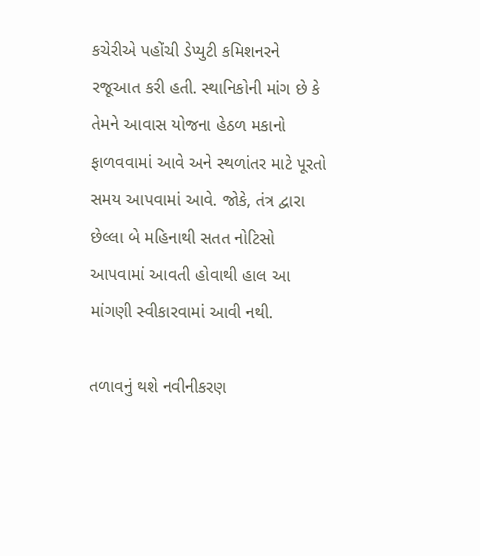કચેરીએ પહોંચી ડેપ્યુટી કમિશનરને રજૂઆત કરી હતી. સ્થાનિકોની માંગ છે કે તેમને આવાસ યોજના હેઠળ મકાનો ફાળવવામાં આવે અને સ્થળાંતર માટે પૂરતો સમય આપવામાં આવે. જોકે, તંત્ર દ્વારા છેલ્લા બે મહિનાથી સતત નોટિસો આપવામાં આવતી હોવાથી હાલ આ માંગણી સ્વીકારવામાં આવી નથી.

તળાવનું થશે નવીનીકરણ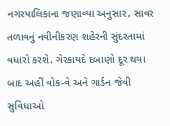નગરપાલિકાના જણાવ્યા અનુસાર, સાવર તળાવનું નવીનીકરણ શહેરની સુંદરતામાં વધારો કરશે. ગેરકાયદે દબાણો દૂર થયા બાદ અહીં વોક-વે અને ગાર્ડન જેવી સુવિધાઓ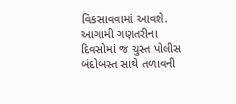વિકસાવવામાં આવશે. આગામી ગણતરીના દિવસોમાં જ ચુસ્ત પોલીસ બંદોબસ્ત સાથે તળાવની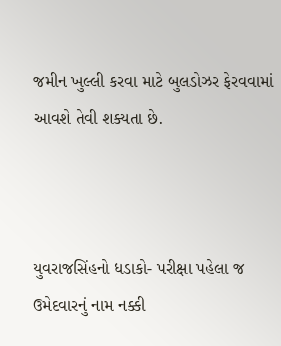જમીન ખુલ્લી કરવા માટે બુલડોઝર ફેરવવામાં આવશે તેવી શક્યતા છે.



યુવરાજસિંહનો ધડાકો- પરીક્ષા પહેલા જ ઉમેદવારનું નામ નક્કી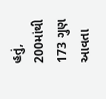હતું, 200માંથી 173 ગુણ આવતા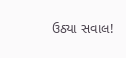ઉઠ્યા સવાલ!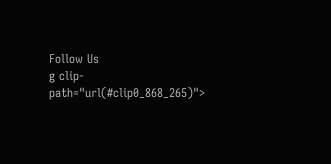Follow Us
g clip-path="url(#clip0_868_265)">